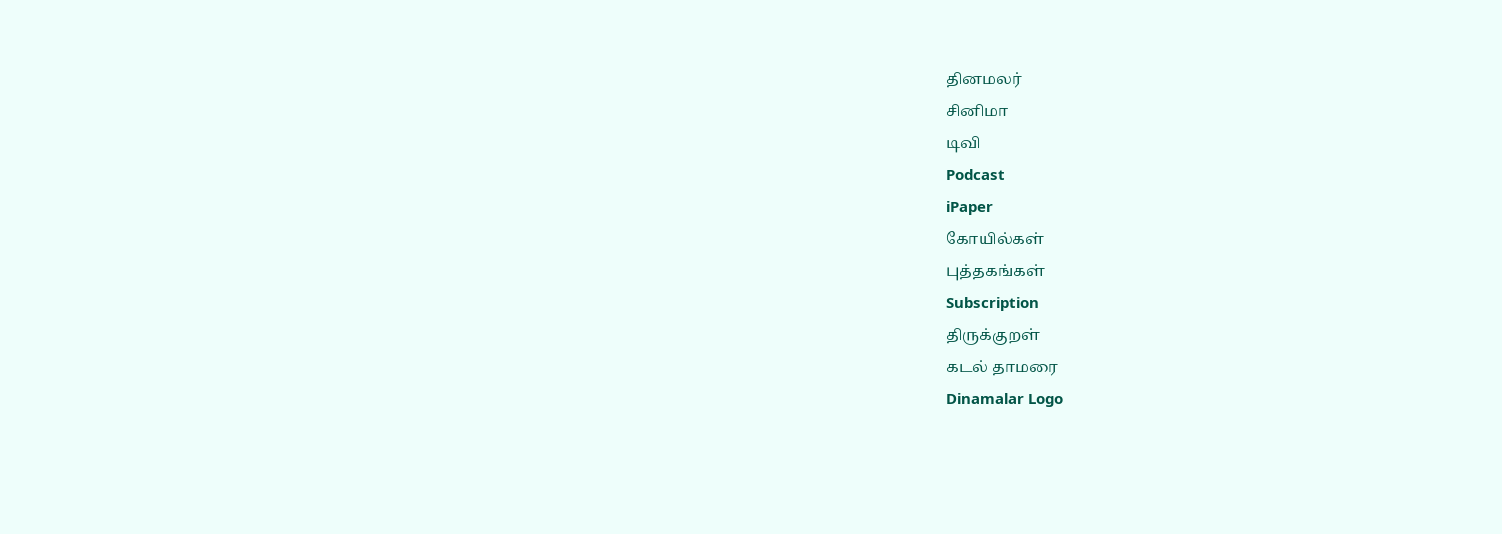தினமலர்
சினிமா
டிவி
Podcast
iPaper
கோயில்கள்
புத்தகங்கள்
Subscription
திருக்குறள்
கடல் தாமரை
Dinamalar Logo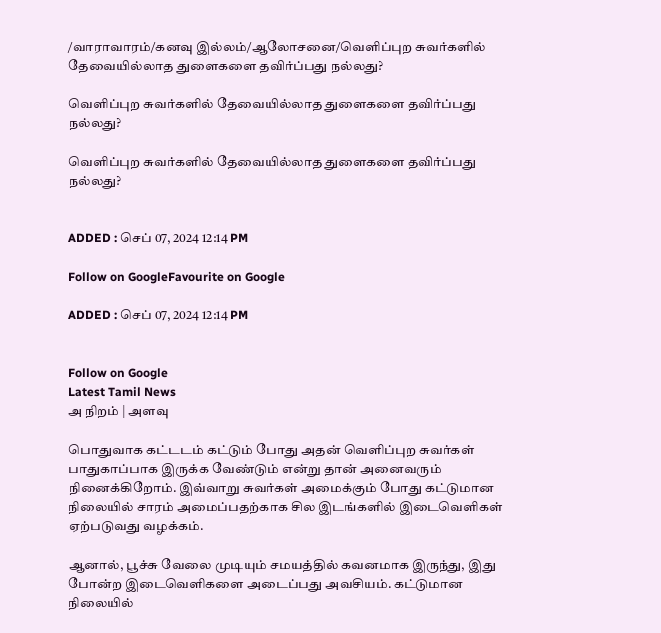/வாராவாரம்/கனவு இல்லம்/ஆலோசனை/வெளிப்புற சுவர்களில் தேவையில்லாத துளைகளை தவிர்ப்பது நல்லது?

வெளிப்புற சுவர்களில் தேவையில்லாத துளைகளை தவிர்ப்பது நல்லது?

வெளிப்புற சுவர்களில் தேவையில்லாத துளைகளை தவிர்ப்பது நல்லது?


ADDED : செப் 07, 2024 12:14 PM

Follow on GoogleFavourite on Google

ADDED : செப் 07, 2024 12:14 PM


Follow on Google
Latest Tamil News
அ நிறம் | அளவு

பொதுவாக கட்டடம் கட்டும் போது அதன் வெளிப்புற சுவர்கள் பாதுகாப்பாக இருக்க வேண்டும் என்று தான் அனைவரும் நினைக்கிறோம். இவ்வாறு சுவர்கள் அமைக்கும் போது கட்டுமான நிலையில் சாரம் அமைப்பதற்காக சில இடங்களில் இடைவெளிகள் ஏற்படுவது வழக்கம்.

ஆனால், பூச்சு வேலை முடியும் சமயத்தில் கவனமாக இருந்து, இது போன்ற இடைவெளிகளை அடைப்பது அவசியம். கட்டுமான நிலையில்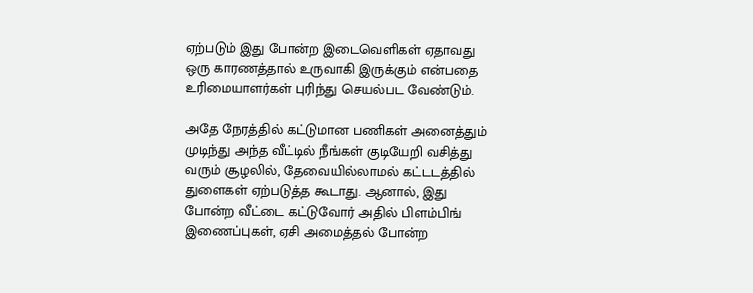ஏற்படும் இது போன்ற இடைவெளிகள் ஏதாவது ஒரு காரணத்தால் உருவாகி இருக்கும் என்பதை உரிமையாளர்கள் புரிந்து செயல்பட வேண்டும்.

அதே நேரத்தில் கட்டுமான பணிகள் அனைத்தும் முடிந்து அந்த வீட்டில் நீங்கள் குடியேறி வசித்து வரும் சூழலில், தேவையில்லாமல் கட்டடத்தில் துளைகள் ஏற்படுத்த கூடாது. ஆனால், இது போன்ற வீட்டை கட்டுவோர் அதில் பிளம்பிங் இணைப்புகள், ஏசி அமைத்தல் போன்ற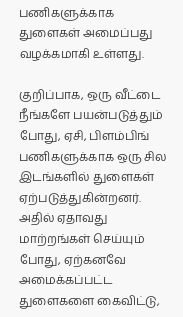பணிகளுக்காக துளைகள் அமைப்பது வழக்கமாகி உள்ளது.

குறிப்பாக, ஒரு வீட்டை நீங்களே பயன்படுத்தும் போது, ஏசி, பிளம்பிங் பணிகளுக்காக ஒரு சில இடங்களில் துளைகள் ஏற்படுத்துகின்றனர். அதில் ஏதாவது மாற்றங்கள் செய்யும் போது, ஏற்கனவே அமைக்கப்பட்ட துளைகளை கைவிட்டு,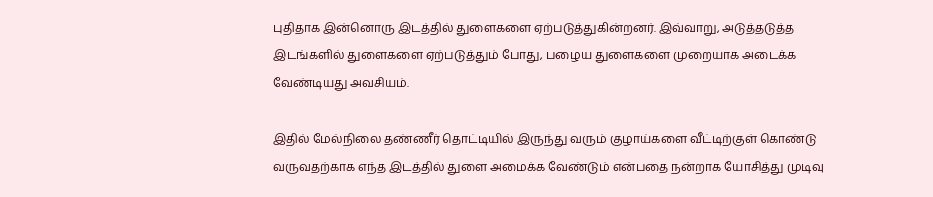புதிதாக இன்னொரு இடத்தில் துளைகளை ஏற்படுத்துகின்றனர். இவ்வாறு, அடுத்தடுத்த இடங்களில் துளைகளை ஏற்படுத்தும் போது, பழைய துளைகளை முறையாக அடைக்க வேண்டியது அவசியம்.

இதில் மேல்நிலை தண்ணீர் தொட்டியில் இருந்து வரும் குழாய்களை வீட்டிற்குள் கொண்டு வருவதற்காக எந்த இடத்தில் துளை அமைக்க வேண்டும் என்பதை நன்றாக யோசித்து முடிவு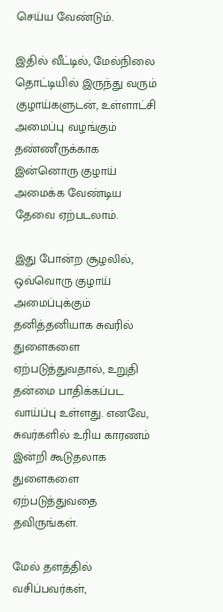செய்ய வேண்டும்.

இதில் வீட்டில், மேல்நிலை தொட்டியில் இருந்து வரும் குழாய்களுடன், உள்ளாட்சி அமைப்பு வழங்கும் தண்ணீருக்காக இன்னொரு குழாய் அமைக்க வேண்டிய தேவை ஏற்படலாம்.

இது போன்ற சூழலில், ஒவ்வொரு குழாய் அமைப்புக்கும் தனித்தனியாக சுவரில் துளைகளை ஏற்படுத்துவதால், உறுதி தன்மை பாதிக்கப்பட வாய்ப்பு உள்ளது. எனவே, சுவர்களில் உரிய காரணம் இன்றி கூடுதலாக துளைகளை ஏற்படுத்துவதை தவிருங்கள்.

மேல் தளத்தில் வசிப்பவர்கள்,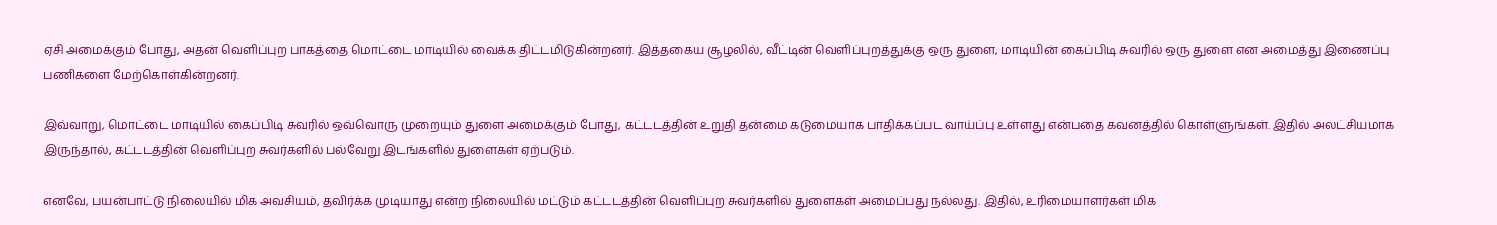ஏசி அமைக்கும் போது, அதன் வெளிப்புற பாகத்தை மொட்டை மாடியில் வைக்க திட்டமிடுகின்றனர். இத்தகைய சூழலில், வீட்டின் வெளிப்புறத்துக்கு ஒரு துளை, மாடியின் கைப்பிடி சுவரில் ஒரு துளை என அமைத்து இணைப்பு பணிகளை மேற்கொள்கின்றனர்.

இவ்வாறு, மொட்டை மாடியில் கைப்பிடி சுவரில் ஒவ்வொரு முறையும் துளை அமைக்கும் போது, கட்டடத்தின் உறுதி தன்மை கடுமையாக பாதிக்கப்பட வாய்ப்பு உள்ளது என்பதை கவனத்தில் கொள்ளுங்கள். இதில் அலட்சியமாக இருந்தால், கட்டடத்தின் வெளிப்புற சுவர்களில் பல்வேறு இடங்களில் துளைகள் ஏற்படும்.

எனவே, பயன்பாட்டு நிலையில் மிக அவசியம், தவிர்க்க முடியாது என்ற நிலையில் மட்டும் கட்டடத்தின் வெளிப்புற சுவர்களில் துளைகள் அமைப்பது நல்லது. இதில், உரிமையாளர்கள் மிக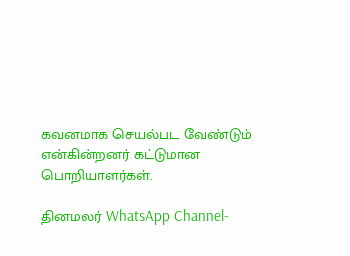கவனமாக செயல்பட வேண்டும் என்கின்றனர் கட்டுமான பொறியாளர்கள்.

தினமலர் WhatsApp Channel-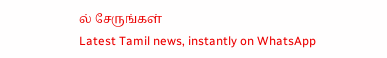ல் சேருங்கள்
Latest Tamil news, instantly on WhatsApp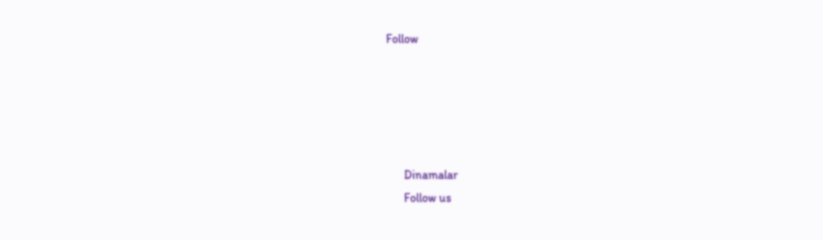Follow





      Dinamalar
      Follow us